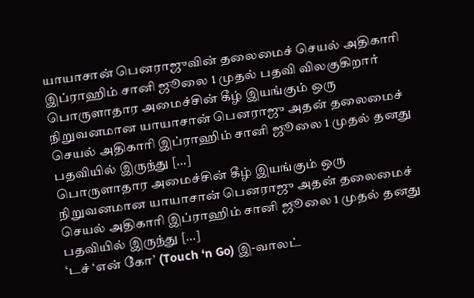யாயாசான் பெனராஜுவின் தலைமைச் செயல் அதிகாரி இப்ராஹிம் சானி ஜூலை 1 முதல் பதவி விலகுகிறார்
பொருளாதார அமைச்சின் கீழ் இயங்கும் ஒரு நிறுவனமான யாயாசான் பெனராஜு அதன் தலைமைச் செயல் அதிகாரி இப்ராஹிம் சானி ஜூலை 1 முதல் தனது பதவியில் இருந்து […]
பொருளாதார அமைச்சின் கீழ் இயங்கும் ஒரு நிறுவனமான யாயாசான் பெனராஜு அதன் தலைமைச் செயல் அதிகாரி இப்ராஹிம் சானி ஜூலை 1 முதல் தனது பதவியில் இருந்து […]
‘டச் ‘என் கோ’ (Touch ‘n Go) இ-வாலட்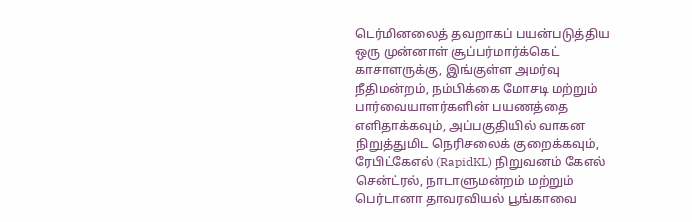டெர்மினலைத் தவறாகப் பயன்படுத்திய ஒரு முன்னாள் சூப்பர்மார்க்கெட் காசாளருக்கு, இங்குள்ள அமர்வு நீதிமன்றம், நம்பிக்கை மோசடி மற்றும்
பார்வையாளர்களின் பயணத்தை எளிதாக்கவும், அப்பகுதியில் வாகன நிறுத்துமிட நெரிசலைக் குறைக்கவும், ரேபிட்கேஎல் (RapidKL) நிறுவனம் கேஎல் சென்ட்ரல், நாடாளுமன்றம் மற்றும் பெர்டானா தாவரவியல் பூங்காவை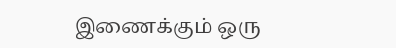இணைக்கும் ஒரு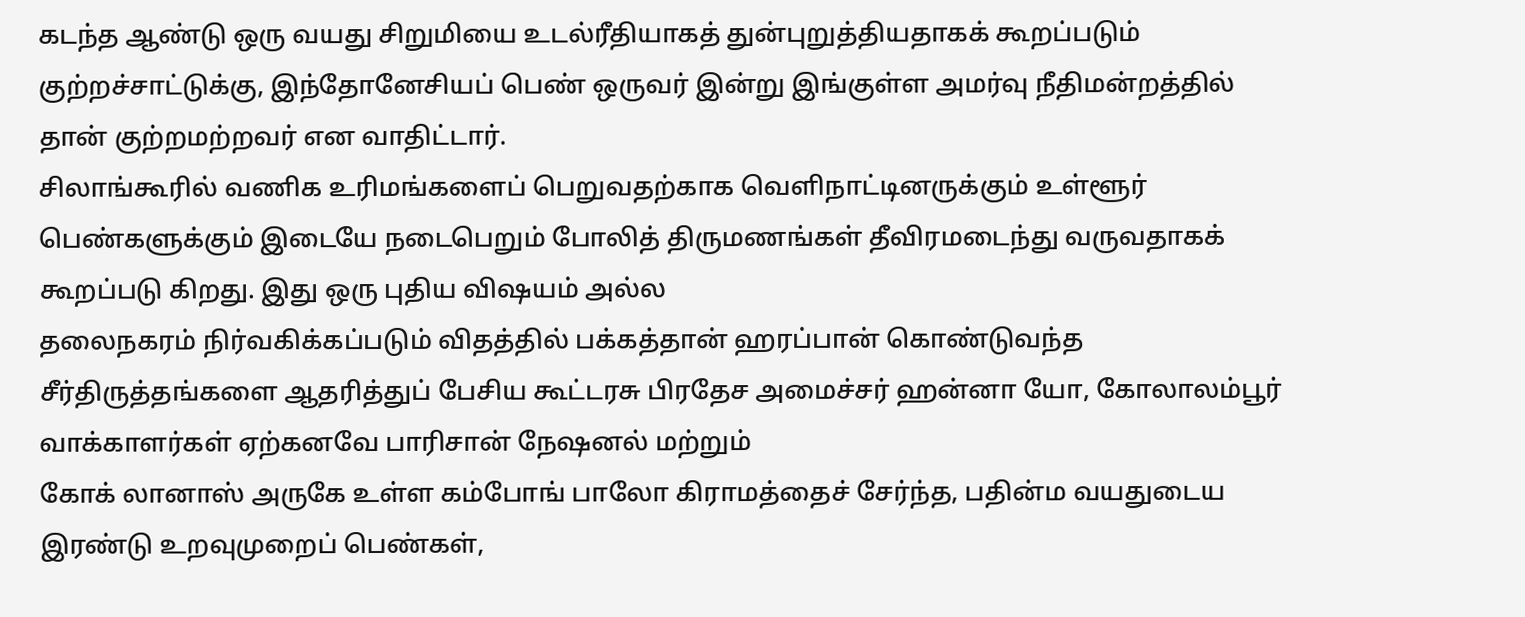கடந்த ஆண்டு ஒரு வயது சிறுமியை உடல்ரீதியாகத் துன்புறுத்தியதாகக் கூறப்படும் குற்றச்சாட்டுக்கு, இந்தோனேசியப் பெண் ஒருவர் இன்று இங்குள்ள அமர்வு நீதிமன்றத்தில் தான் குற்றமற்றவர் என வாதிட்டார்.
சிலாங்கூரில் வணிக உரிமங்களைப் பெறுவதற்காக வெளிநாட்டினருக்கும் உள்ளூர் பெண்களுக்கும் இடையே நடைபெறும் போலித் திருமணங்கள் தீவிரமடைந்து வருவதாகக் கூறப்படு கிறது. இது ஒரு புதிய விஷயம் அல்ல
தலைநகரம் நிர்வகிக்கப்படும் விதத்தில் பக்கத்தான் ஹரப்பான் கொண்டுவந்த சீர்திருத்தங்களை ஆதரித்துப் பேசிய கூட்டரசு பிரதேச அமைச்சர் ஹன்னா யோ, கோலாலம்பூர் வாக்காளர்கள் ஏற்கனவே பாரிசான் நேஷனல் மற்றும்
கோக் லானாஸ் அருகே உள்ள கம்போங் பாலோ கிராமத்தைச் சேர்ந்த, பதின்ம வயதுடைய இரண்டு உறவுமுறைப் பெண்கள்,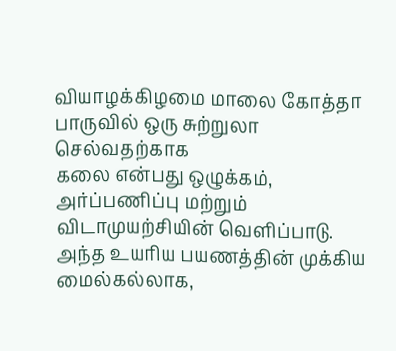வியாழக்கிழமை மாலை கோத்தா பாருவில் ஒரு சுற்றுலா செல்வதற்காக
கலை என்பது ஒழுக்கம், அர்ப்பணிப்பு மற்றும் விடாமுயற்சியின் வெளிப்பாடு. அந்த உயரிய பயணத்தின் முக்கிய மைல்கல்லாக,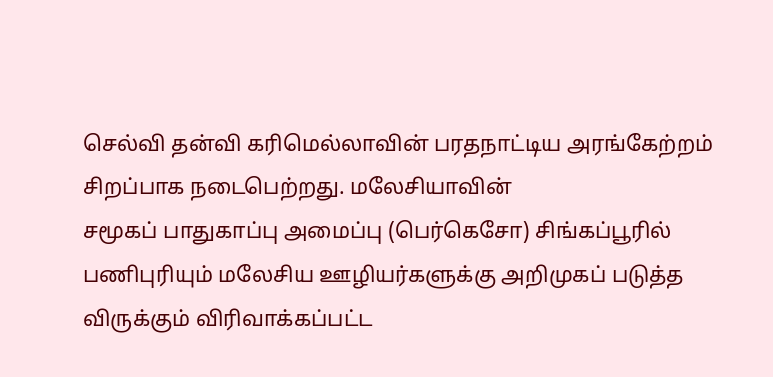செல்வி தன்வி கரிமெல்லாவின் பரதநாட்டிய அரங்கேற்றம் சிறப்பாக நடைபெற்றது. மலேசியாவின்
சமூகப் பாதுகாப்பு அமைப்பு (பெர்கெசோ) சிங்கப்பூரில் பணிபுரியும் மலேசிய ஊழியர்களுக்கு அறிமுகப் படுத்த விருக்கும் விரிவாக்கப்பட்ட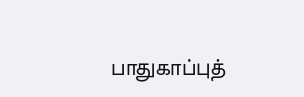பாதுகாப்புத்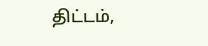திட்டம்,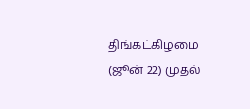திங்கட்கிழமை (ஜூன் 22) முதல்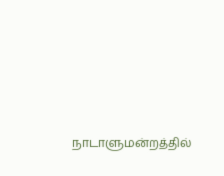நாடாளுமன்றத்தில்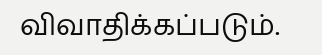விவாதிக்கப்படும்.